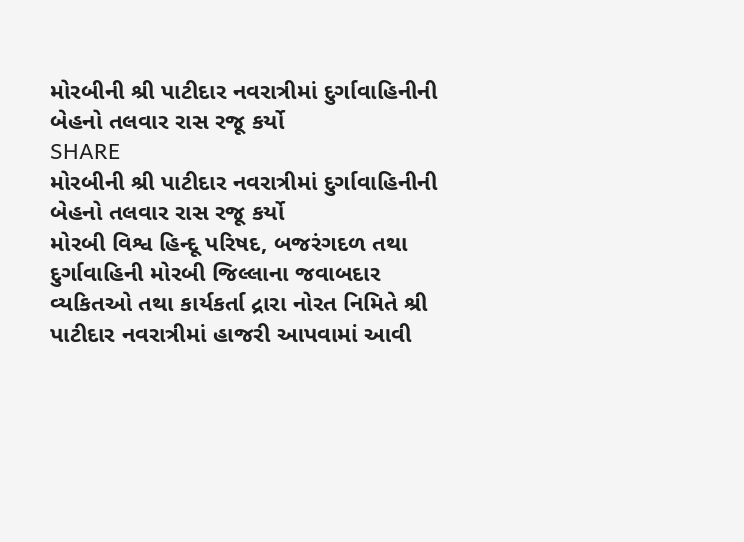મોરબીની શ્રી પાટીદાર નવરાત્રીમાં દુર્ગાવાહિનીની બેહનો તલવાર રાસ રજૂ કર્યો
SHARE
મોરબીની શ્રી પાટીદાર નવરાત્રીમાં દુર્ગાવાહિનીની બેહનો તલવાર રાસ રજૂ કર્યો
મોરબી વિશ્વ હિન્દૂ પરિષદ, બજરંગદળ તથા દુર્ગાવાહિની મોરબી જિલ્લાના જવાબદાર વ્યકિતઓ તથા કાર્યકર્તા દ્રારા નોરત નિમિતે શ્રી પાટીદાર નવરાત્રીમાં હાજરી આપવામાં આવી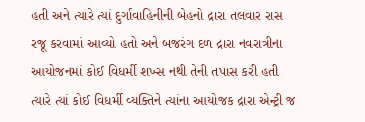હતી અને ત્યારે ત્યાં દુર્ગાવાહિનીની બેહનો દ્રારા તલવાર રાસ રજૂ કરવામાં આવ્યો હતો અને બજરંગ દળ દ્રારા નવરાત્રીના આયોજનમાં કોઈ વિધર્મી શખ્સ નથી તેની તપાસ કરી હતી ત્યારે ત્યાં કોઈ વિધર્મી વ્યક્તિને ત્યાંના આયોજક દ્રારા એન્ટ્રી જ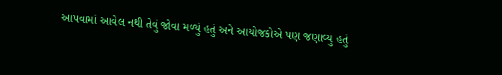આપવામાં આવેલ નથી તેવું જોવા મળ્યું હતું અને આયોજકોએ પણ જણાવ્યુ હતું